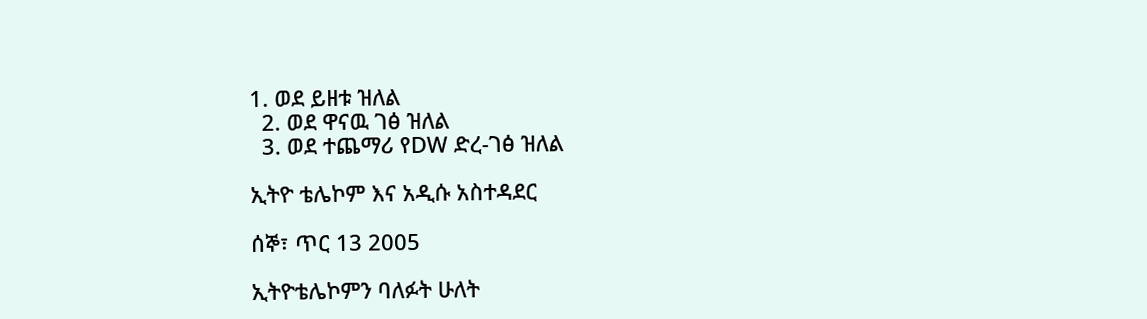1. ወደ ይዘቱ ዝለል
  2. ወደ ዋናዉ ገፅ ዝለል
  3. ወደ ተጨማሪ የDW ድረ-ገፅ ዝለል

ኢትዮ ቴሌኮም እና አዲሱ አስተዳደር

ሰኞ፣ ጥር 13 2005

ኢትዮቴሌኮምን ባለፉት ሁለት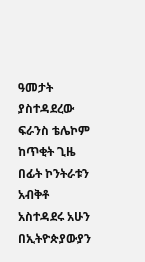ዓመታት ያስተዳደረው ፍራንስ ቴሌኮም ከጥቂት ጊዜ በፊት ኮንትራቱን አብቅቶ አስተዳደሩ አሁን በኢትዮጵያውያን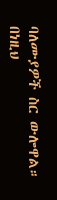ባለሙያዎች ስር ውሎዋል። በነዚህ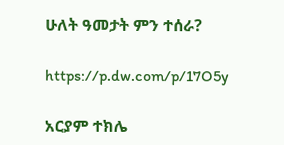ሁለት ዓመታት ምን ተሰራ?

https://p.dw.com/p/17O5y

አርያም ተክሌ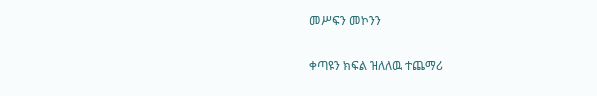መሥፍን መኮንን

ቀጣዩን ክፍል ዝለለዉ ተጨማሪ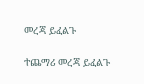መረጃ ይፈልጉ

ተጨማሪ መረጃ ይፈልጉ